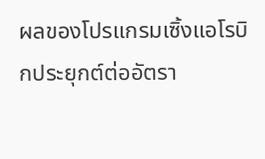ผลของโปรแกรมเซิ้งแอโรบิกประยุกต์ต่ออัตรา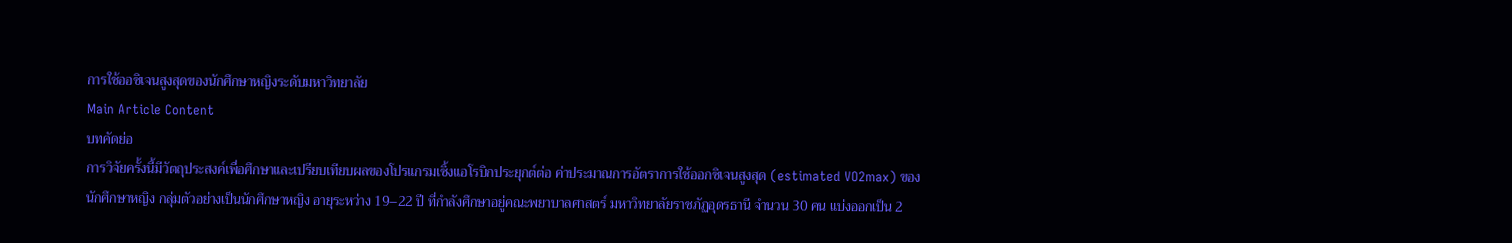การใช้ออซิเจนสูงสุดของนักศึกษาหญิงระดับมหาวิทยาลัย
Main Article Content
บทคัดย่อ
การวิจัยครั้งนี้มีวัตถุประสงค์เพื่อศึกษาและเปรียบเทียบผลของโปรแกรมเซิ้งแอโรบิกประยุกต์ต่อ ค่าประมาณการอัตราการใช้ออกซิเจนสูงสุด (estimated VO2max) ของนักศึกษาหญิง กลุ่มตัวอย่างเป็นนักศึกษาหญิง อายุระหว่าง 19–22 ปี ที่กำลังศึกษาอยู่คณะพยาบาลศาสตร์ มหาวิทยาลัยราชภัฏอุดรธานี จำนวน 30 คน แบ่งออกเป็น 2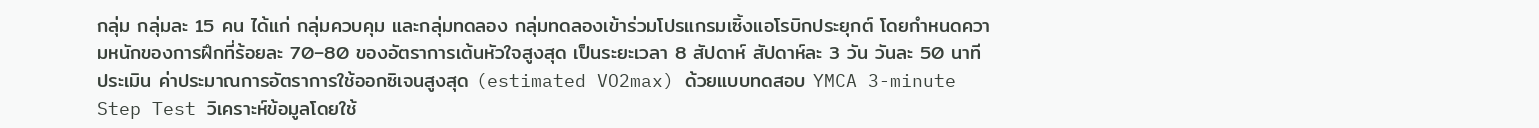กลุ่ม กลุ่มละ 15 คน ได้แก่ กลุ่มควบคุม และกลุ่มทดลอง กลุ่มทดลองเข้าร่วมโปรแกรมเซิ้งแอโรบิกประยุกต์ โดยกำหนดความหนักของการฝึกที่ร้อยละ 70–80 ของอัตราการเต้นหัวใจสูงสุด เป็นระยะเวลา 8 สัปดาห์ สัปดาห์ละ 3 วัน วันละ 50 นาที ประเมิน ค่าประมาณการอัตราการใช้ออกซิเจนสูงสุด (estimated VO2max) ด้วยแบบทดสอบ YMCA 3-minute Step Test วิเคราะห์ข้อมูลโดยใช้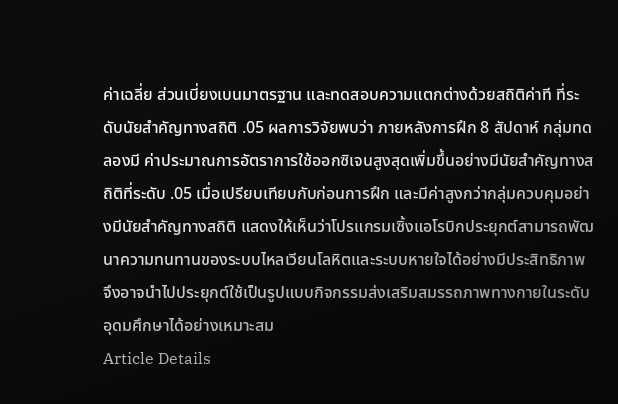ค่าเฉลี่ย ส่วนเบี่ยงเบนมาตรฐาน และทดสอบความแตกต่างด้วยสถิติค่าที ที่ระดับนัยสำคัญทางสถิติ .05 ผลการวิจัยพบว่า ภายหลังการฝึก 8 สัปดาห์ กลุ่มทดลองมี ค่าประมาณการอัตราการใช้ออกซิเจนสูงสุดเพิ่มขึ้นอย่างมีนัยสำคัญทางสถิติที่ระดับ .05 เมื่อเปรียบเทียบกับก่อนการฝึก และมีค่าสูงกว่ากลุ่มควบคุมอย่างมีนัยสำคัญทางสถิติ แสดงให้เห็นว่าโปรแกรมเซิ้งแอโรบิกประยุกต์สามารถพัฒนาความทนทานของระบบไหลเวียนโลหิตและระบบหายใจได้อย่างมีประสิทธิภาพ จึงอาจนำไปประยุกต์ใช้เป็นรูปแบบกิจกรรมส่งเสริมสมรรถภาพทางกายในระดับอุดมศึกษาได้อย่างเหมาะสม
Article Details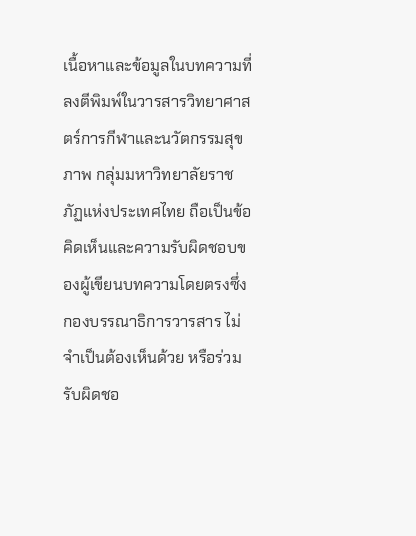เนื้อหาและข้อมูลในบทความที่ลงตีพิมพ์ในวารสารวิทยาศาสตร์การกีฬาและนวัตกรรมสุขภาพ กลุ่มมหาวิทยาลัยราชภัฏแห่งประเทศไทย ถือเป็นข้อคิดเห็นและความรับผิดชอบของผู้เขียนบทความโดยตรงซึ่งกองบรรณาธิการวารสาร ไม่จำเป็นต้องเห็นด้วย หรือร่วมรับผิดชอ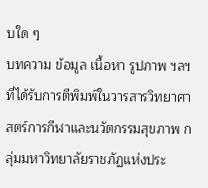บใด ๆ
บทความ ข้อมูล เนื้อหา รูปภาพ ฯลฯ ที่ได้รับการตีพิมพ์ในวารสารวิทยาศาสตร์การกีฬาและนวัตกรรมสุขภาพ กลุ่มมหาวิทยาลัยราชภัฏแห่งประ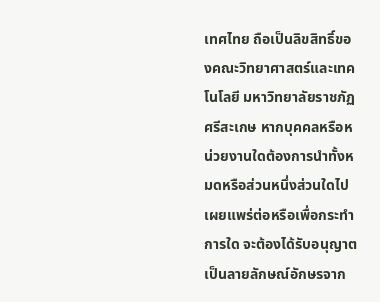เทศไทย ถือเป็นลิขสิทธิ์ของคณะวิทยาศาสตร์และเทคโนโลยี มหาวิทยาลัยราชภัฏศรีสะเกษ หากบุคคลหรือหน่วยงานใดต้องการนำทั้งหมดหรือส่วนหนึ่งส่วนใดไปเผยแพร่ต่อหรือเพื่อกระทำการใด จะต้องได้รับอนุญาตเป็นลายลักษณ์อักษรจาก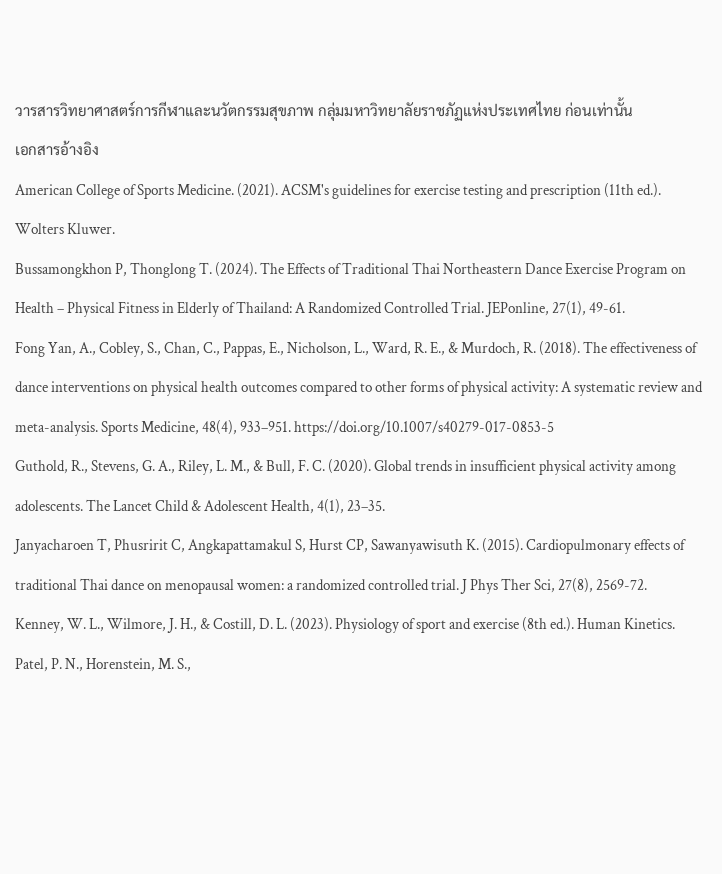วารสารวิทยาศาสตร์การกีฬาและนวัตกรรมสุขภาพ กลุ่มมหาวิทยาลัยราชภัฏแห่งประเทศไทย ก่อนเท่านั้น
เอกสารอ้างอิง
American College of Sports Medicine. (2021). ACSM's guidelines for exercise testing and prescription (11th ed.). Wolters Kluwer.
Bussamongkhon P, Thonglong T. (2024). The Effects of Traditional Thai Northeastern Dance Exercise Program on Health – Physical Fitness in Elderly of Thailand: A Randomized Controlled Trial. JEPonline, 27(1), 49-61.
Fong Yan, A., Cobley, S., Chan, C., Pappas, E., Nicholson, L., Ward, R. E., & Murdoch, R. (2018). The effectiveness of dance interventions on physical health outcomes compared to other forms of physical activity: A systematic review and meta-analysis. Sports Medicine, 48(4), 933–951. https://doi.org/10.1007/s40279-017-0853-5
Guthold, R., Stevens, G. A., Riley, L. M., & Bull, F. C. (2020). Global trends in insufficient physical activity among adolescents. The Lancet Child & Adolescent Health, 4(1), 23–35.
Janyacharoen T, Phusririt C, Angkapattamakul S, Hurst CP, Sawanyawisuth K. (2015). Cardiopulmonary effects of traditional Thai dance on menopausal women: a randomized controlled trial. J Phys Ther Sci, 27(8), 2569-72.
Kenney, W. L., Wilmore, J. H., & Costill, D. L. (2023). Physiology of sport and exercise (8th ed.). Human Kinetics.
Patel, P. N., Horenstein, M. S.,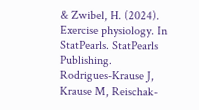& Zwibel, H. (2024). Exercise physiology. In StatPearls. StatPearls Publishing.
Rodrigues-Krause J, Krause M, Reischak-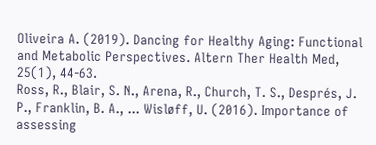Oliveira A. (2019). Dancing for Healthy Aging: Functional and Metabolic Perspectives. Altern Ther Health Med, 25(1), 44-63.
Ross, R., Blair, S. N., Arena, R., Church, T. S., Després, J. P., Franklin, B. A., ... Wisløff, U. (2016). Importance of assessing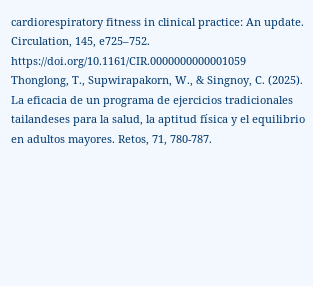cardiorespiratory fitness in clinical practice: An update. Circulation, 145, e725–752. https://doi.org/10.1161/CIR.0000000000001059
Thonglong, T., Supwirapakorn, W., & Singnoy, C. (2025). La eficacia de un programa de ejercicios tradicionales tailandeses para la salud, la aptitud física y el equilibrio en adultos mayores. Retos, 71, 780-787.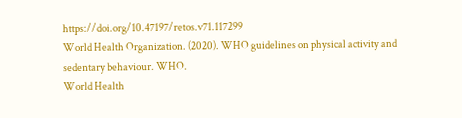https://doi.org/10.47197/retos.v71.117299
World Health Organization. (2020). WHO guidelines on physical activity and sedentary behaviour. WHO.
World Health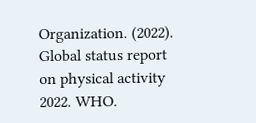Organization. (2022). Global status report on physical activity 2022. WHO.